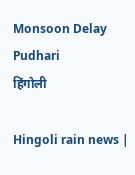Monsoon Delay Pudhari
हिंगोली

Hingoli rain news |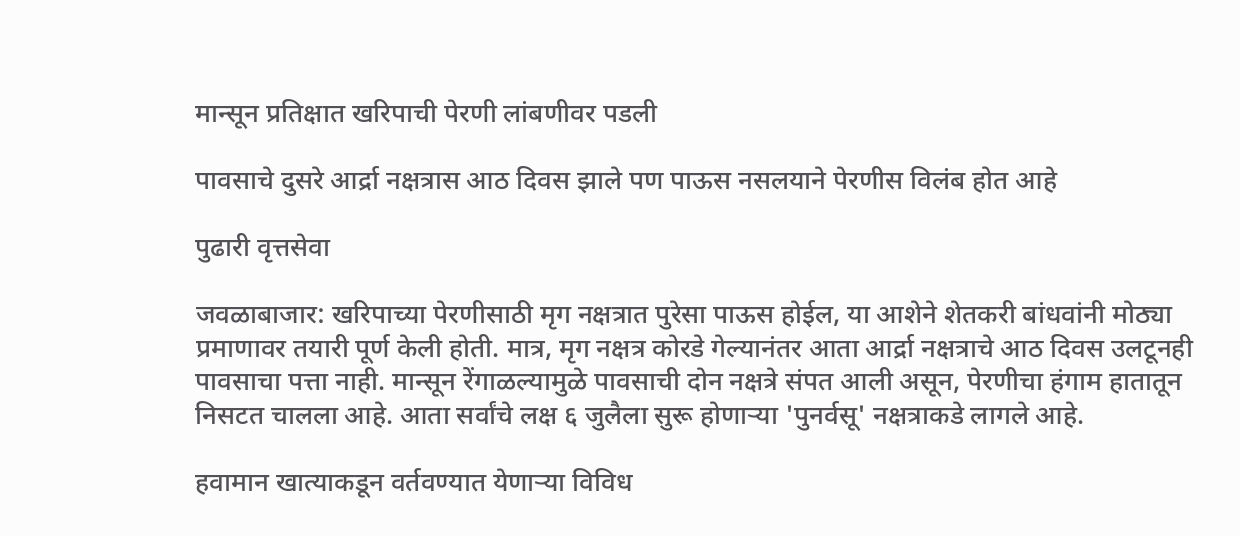मान्सून प्रतिक्षात खरिपाची पेरणी लांबणीवर पडली

पावसाचे दुसरे आर्द्रा नक्षत्रास आठ दिवस झाले पण पाऊस नसलयाने पेरणीस विलंब होत आहे

पुढारी वृत्तसेवा

जवळाबाजार: खरिपाच्या पेरणीसाठी मृग नक्षत्रात पुरेसा पाऊस होईल, या आशेने शेतकरी बांधवांनी मोठ्या प्रमाणावर तयारी पूर्ण केली होती. मात्र, मृग नक्षत्र कोरडे गेल्यानंतर आता आर्द्रा नक्षत्राचे आठ दिवस उलटूनही पावसाचा पत्ता नाही. मान्सून रेंगाळल्यामुळे पावसाची दोन नक्षत्रे संपत आली असून, पेरणीचा हंगाम हातातून निसटत चालला आहे. आता सर्वांचे लक्ष ६ जुलैला सुरू होणाऱ्या 'पुनर्वसू' नक्षत्राकडे लागले आहे.

हवामान खात्याकडून वर्तवण्यात येणाऱ्या विविध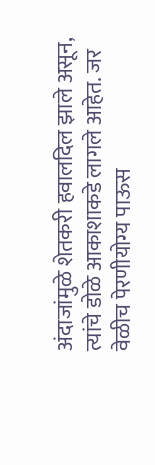अंदाजांमुळे शेतकरी हवालदिल झाले असून, त्यांचे डोळे आकाशाकडे लागले आहेत. जर वेळीच पेरणीयोग्य पाऊस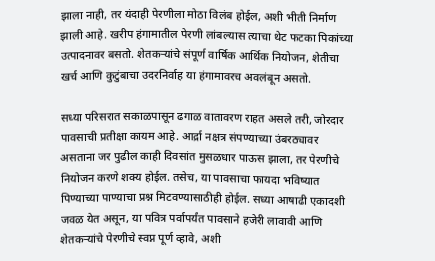झाला नाही, तर यंदाही पेरणीला मोठा विलंब होईल, अशी भीती निर्माण झाली आहे. खरीप हंगामातील पेरणी लांबल्यास त्याचा थेट फटका पिकांच्या उत्पादनावर बसतो. शेतकऱ्यांचे संपूर्ण वार्षिक आर्थिक नियोजन, शेतीचा खर्च आणि कुटुंबाचा उदरनिर्वाह या हंगामावरच अवलंबून असतो.

सध्या परिसरात सकाळपासून ढगाळ वातावरण राहत असले तरी, जोरदार पावसाची प्रतीक्षा कायम आहे. आर्द्रा नक्षत्र संपण्याच्या उंबरठ्यावर असताना जर पुढील काही दिवसांत मुसळधार पाऊस झाला, तर पेरणीचे नियोजन करणे शक्य होईल. तसेच, या पावसाचा फायदा भविष्यात पिण्याच्या पाण्याचा प्रश्न मिटवण्यासाठीही होईल. सध्या आषाढी एकादशी जवळ येत असून, या पवित्र पर्वापर्यंत पावसाने हजेरी लावावी आणि शेतकऱ्यांचे पेरणीचे स्वप्न पूर्ण व्हावे, अशी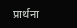प्रार्थना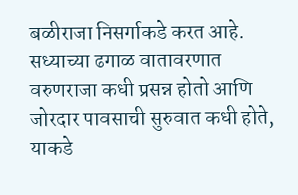बळीराजा निसर्गाकडे करत आहे. सध्याच्या ढगाळ वातावरणात वरुणराजा कधी प्रसन्न होतो आणि जोरदार पावसाची सुरुवात कधी होते, याकडे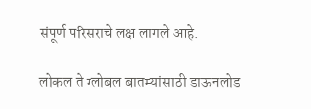संपूर्ण परिसराचे लक्ष लागले आहे.

लोकल ते ग्लोबल बातम्यांसाठी डाऊनलोड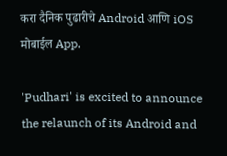करा दैनिक पुढारीचे Android आणि iOS मोबाईल App.

'Pudhari' is excited to announce the relaunch of its Android and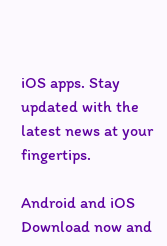iOS apps. Stay updated with the latest news at your fingertips.

Android and iOS Download now and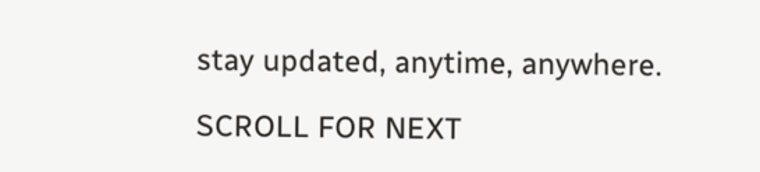stay updated, anytime, anywhere.

SCROLL FOR NEXT